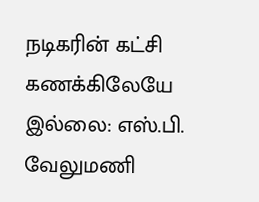நடிகரின் கட்சி கணக்கிலேயே இல்லை: எஸ்.பி. வேலுமணி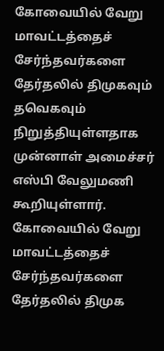கோவையில் வேறு மாவட்டத்தைச் சேர்ந்தவர்களை தேர்தலில் திமுகவும் தவெகவும் நிறுத்தியுள்ளதாக முன்னாள் அமைச்சர் எஸ்பி வேலுமணி கூறியுள்ளார்.
கோவையில் வேறு மாவட்டத்தைச் சேர்ந்தவர்களை தேர்தலில் திமுக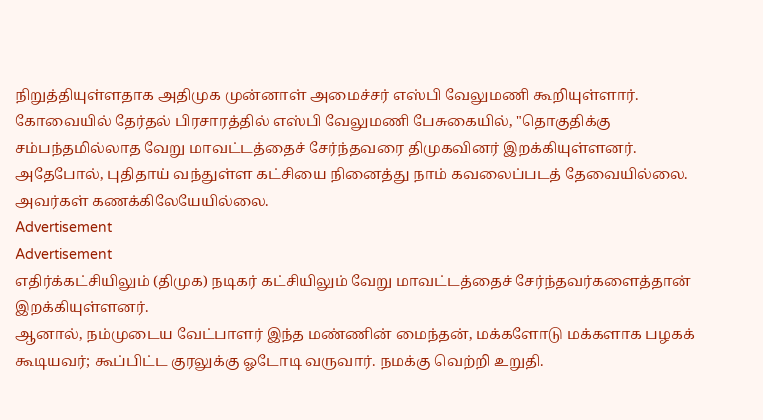நிறுத்தியுள்ளதாக அதிமுக முன்னாள் அமைச்சர் எஸ்பி வேலுமணி கூறியுள்ளார்.
கோவையில் தேர்தல் பிரசாரத்தில் எஸ்பி வேலுமணி பேசுகையில், "தொகுதிக்கு சம்பந்தமில்லாத வேறு மாவட்டத்தைச் சேர்ந்தவரை திமுகவினர் இறக்கியுள்ளனர்.
அதேபோல், புதிதாய் வந்துள்ள கட்சியை நினைத்து நாம் கவலைப்படத் தேவையில்லை. அவர்கள் கணக்கிலேயேயில்லை.
Advertisement
Advertisement
எதிர்க்கட்சியிலும் (திமுக) நடிகர் கட்சியிலும் வேறு மாவட்டத்தைச் சேர்ந்தவர்களைத்தான் இறக்கியுள்ளனர்.
ஆனால், நம்முடைய வேட்பாளர் இந்த மண்ணின் மைந்தன், மக்களோடு மக்களாக பழகக் கூடியவர்; கூப்பிட்ட குரலுக்கு ஓடோடி வருவார். நமக்கு வெற்றி உறுதி.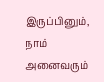இருப்பினும், நாம் அனைவரும்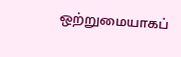ஒற்றுமையாகப்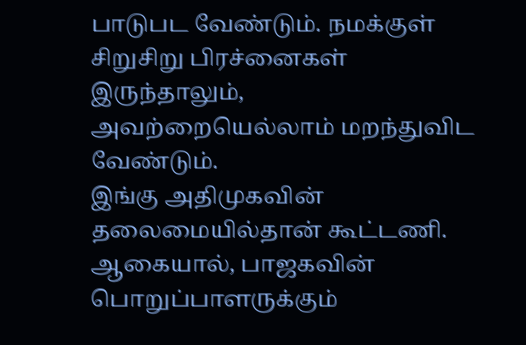பாடுபட வேண்டும். நமக்குள் சிறுசிறு பிரச்னைகள் இருந்தாலும், அவற்றையெல்லாம் மறந்துவிட வேண்டும்.
இங்கு அதிமுகவின் தலைமையில்தான் கூட்டணி. ஆகையால், பாஜகவின் பொறுப்பாளருக்கும்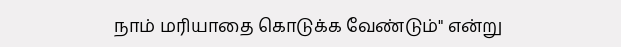நாம் மரியாதை கொடுக்க வேண்டும்" என்று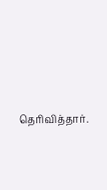தெரிவித்தார்.